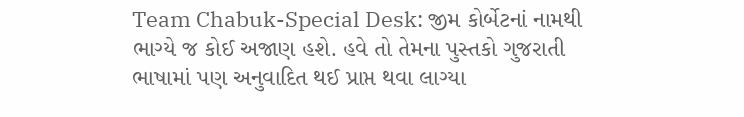Team Chabuk-Special Desk: જીમ કોર્બેટનાં નામથી ભાગ્યે જ કોઈ અજાણ હશે. હવે તો તેમના પુસ્તકો ગુજરાતી ભાષામાં પણ અનુવાદિત થઈ પ્રાપ્ત થવા લાગ્યા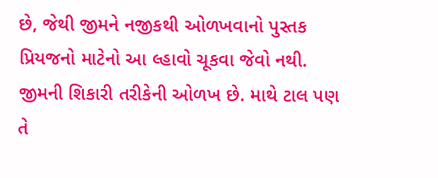છે, જેથી જીમને નજીકથી ઓળખવાનો પુસ્તક પ્રિયજનો માટેનો આ લ્હાવો ચૂકવા જેવો નથી. જીમની શિકારી તરીકેની ઓળખ છે. માથે ટાલ પણ તે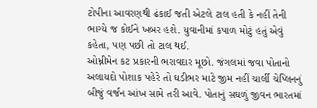ટોપીના આવરણથી ઢંકાઈ જતી એટલે ટાલ હતી કે નહીં તેની ભાગ્યે જ કોઈને ખબર હશે. યુવાનીમાં કપાળ મોટું હતું એવું કહેતા, પણ પછી તો ટાલ થઈ.
ઓમ્નીમેન કટ પ્રકારની ભરાવદાર મૂછો. જંગલમાં જવા પોતાનો અલાયદો પોશાક પહેરે તો ઘડીભર માટે જીમ નહીં ચાર્લી ચેપ્લિનનું બીજું વર્જન આંખ સામે તરી આવે. પોતાનું સઘળું જીવન ભારતમાં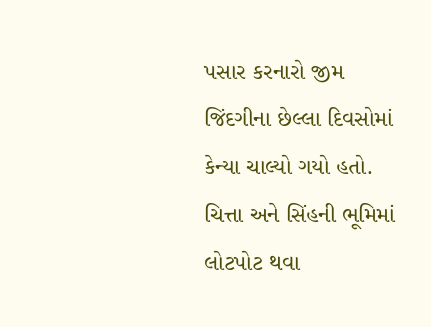પસાર કરનારો જીમ જિંદગીના છેલ્લા દિવસોમાં કેન્યા ચાલ્યો ગયો હતો. ચિત્તા અને સિંહની ભૂમિમાં લોટપોટ થવા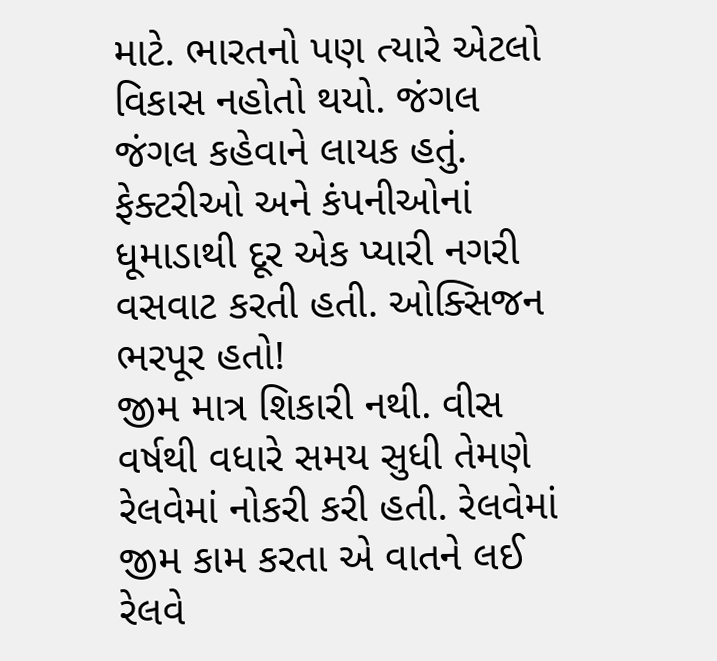માટે. ભારતનો પણ ત્યારે એટલો વિકાસ નહોતો થયો. જંગલ જંગલ કહેવાને લાયક હતું. ફેક્ટરીઓ અને કંપનીઓનાં ધૂમાડાથી દૂર એક પ્યારી નગરી વસવાટ કરતી હતી. ઓક્સિજન ભરપૂર હતો!
જીમ માત્ર શિકારી નથી. વીસ વર્ષથી વધારે સમય સુધી તેમણે રેલવેમાં નોકરી કરી હતી. રેલવેમાં જીમ કામ કરતા એ વાતને લઈ રેલવે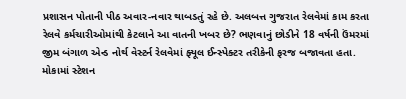પ્રશાસન પોતાની પીઠ અવાર-નવાર થાબડતું રહે છે. અલબત્ત ગુજરાત રેલવેમાં કામ કરતા રેલવે કર્મચારીઓમાંથી કેટલાને આ વાતની ખબર છે? ભણવાનું છોડીને 18 વર્ષની ઉંમરમાં જીમ બંગાળ એન્ડ નોર્થ વેસ્ટર્ન રેલવેમાં ફ્યૂલ ઈન્સ્પેક્ટર તરીકેની ફરજ બજાવતા હતા. મોકામાં સ્ટેશન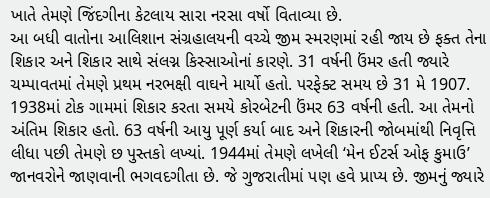ખાતે તેમણે જિંદગીના કેટલાય સારા નરસા વર્ષો વિતાવ્યા છે.
આ બધી વાતોના આલિશાન સંગ્રહાલયની વચ્ચે જીમ સ્મરણમાં રહી જાય છે ફક્ત તેના શિકાર અને શિકાર સાથે સંલગ્ન કિસ્સાઓનાં કારણે. 31 વર્ષની ઉંમર હતી જ્યારે ચમ્પાવતમાં તેમણે પ્રથમ નરભક્ષી વાઘને માર્યો હતો. પરફેક્ટ સમય છે 31 મે 1907. 1938માં ટોક ગામમાં શિકાર કરતા સમયે કોરબેટની ઉંમર 63 વર્ષની હતી. આ તેમનો અંતિમ શિકાર હતો. 63 વર્ષની આયુ પૂર્ણ કર્યા બાદ અને શિકારની જોબમાંથી નિવૃત્તિ લીધા પછી તેમણે છ પુસ્તકો લખ્યાં. 1944માં તેમણે લખેલી ‘મેન ઈટર્સ ઓફ કુમાઉ’ જાનવરોને જાણવાની ભગવદગીતા છે. જે ગુજરાતીમાં પણ હવે પ્રાપ્ય છે. જીમનું જ્યારે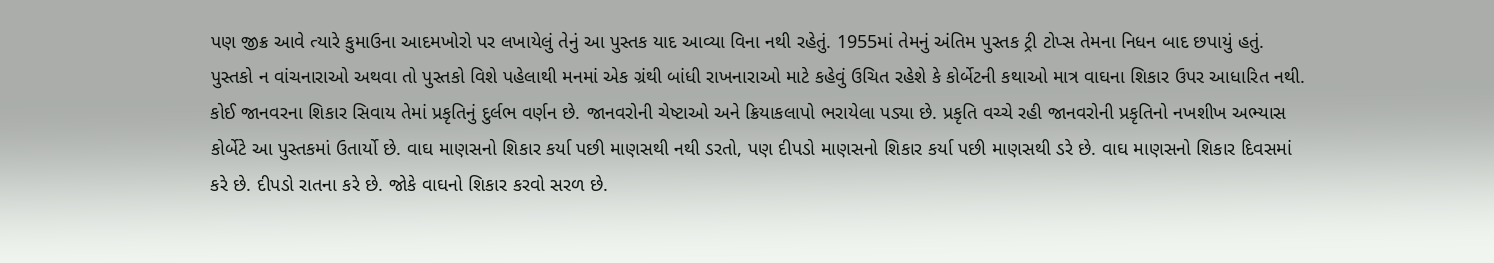પણ જીક્ર આવે ત્યારે કુમાઉના આદમખોરો પર લખાયેલું તેનું આ પુસ્તક યાદ આવ્યા વિના નથી રહેતું. 1955માં તેમનું અંતિમ પુસ્તક ટ્રી ટોપ્સ તેમના નિધન બાદ છપાયું હતું.
પુસ્તકો ન વાંચનારાઓ અથવા તો પુસ્તકો વિશે પહેલાથી મનમાં એક ગ્રંથી બાંધી રાખનારાઓ માટે કહેવું ઉચિત રહેશે કે કોર્બેટની કથાઓ માત્ર વાઘના શિકાર ઉપર આધારિત નથી. કોઈ જાનવરના શિકાર સિવાય તેમાં પ્રકૃતિનું દુર્લભ વર્ણન છે. જાનવરોની ચેષ્ટાઓ અને ક્રિયાકલાપો ભરાયેલા પડ્યા છે. પ્રકૃતિ વચ્ચે રહી જાનવરોની પ્રકૃતિનો નખશીખ અભ્યાસ કોર્બેટે આ પુસ્તકમાં ઉતાર્યો છે. વાઘ માણસનો શિકાર કર્યા પછી માણસથી નથી ડરતો, પણ દીપડો માણસનો શિકાર કર્યા પછી માણસથી ડરે છે. વાઘ માણસનો શિકાર દિવસમાં કરે છે. દીપડો રાતના કરે છે. જોકે વાઘનો શિકાર કરવો સરળ છે.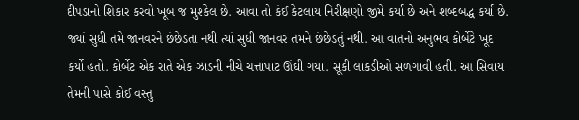દીપડાનો શિકાર કરવો ખૂબ જ મુશ્કેલ છે. આવા તો કંઈ કેટલાય નિરીક્ષણો જીમે કર્યા છે અને શબ્દબદ્ધ કર્યા છે.
જ્યાં સુધી તમે જાનવરને છંછેડતા નથી ત્યાં સુધી જાનવર તમને છંછેડતું નથી. આ વાતનો અનુભવ કોર્બેટે ખૂદ કર્યો હતો. કોર્બેટ એક રાતે એક ઝાડની નીચે ચત્તાપાટ ઊંઘી ગયા. સૂકી લાકડીઓ સળગાવી હતી. આ સિવાય તેમની પાસે કોઈ વસ્તુ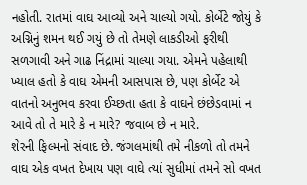નહોતી. રાતમાં વાઘ આવ્યો અને ચાલ્યો ગયો. કોર્બેટે જોયું કે અગ્નિનું શમન થઈ ગયું છે તો તેમણે લાકડીઓ ફરીથી સળગાવી અને ગાઢ નિંદ્રામાં ચાલ્યા ગયા. એમને પહેલાથી ખ્યાલ હતો કે વાઘ એમની આસપાસ છે, પણ કોર્બેટ એ વાતનો અનુભવ કરવા ઈચ્છતા હતા કે વાઘને છંછેડવામાં ન આવે તો તે મારે કે ન મારે? જવાબ છે ન મારે.
શેરની ફિલ્મનો સંવાદ છે. જંગલમાંથી તમે નીકળો તો તમને વાઘ એક વખત દેખાય પણ વાઘે ત્યાં સુધીમાં તમને સો વખત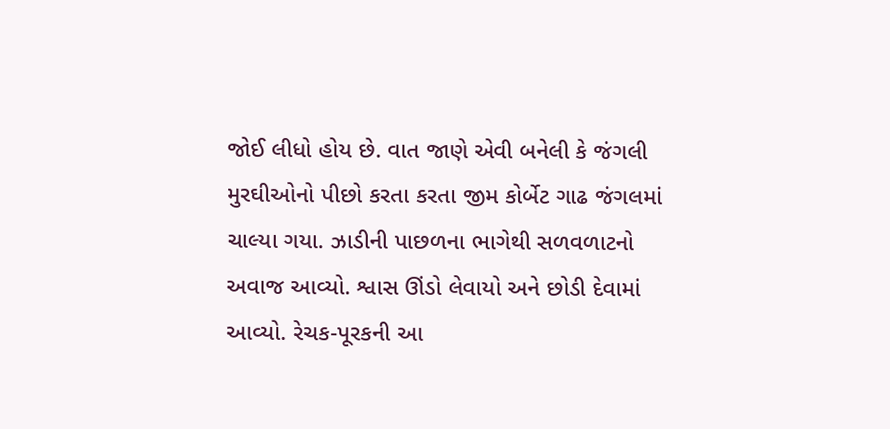જોઈ લીધો હોય છે. વાત જાણે એવી બનેલી કે જંગલી મુરઘીઓનો પીછો કરતા કરતા જીમ કોર્બેટ ગાઢ જંગલમાં ચાલ્યા ગયા. ઝાડીની પાછળના ભાગેથી સળવળાટનો અવાજ આવ્યો. શ્વાસ ઊંડો લેવાયો અને છોડી દેવામાં આવ્યો. રેચક-પૂરકની આ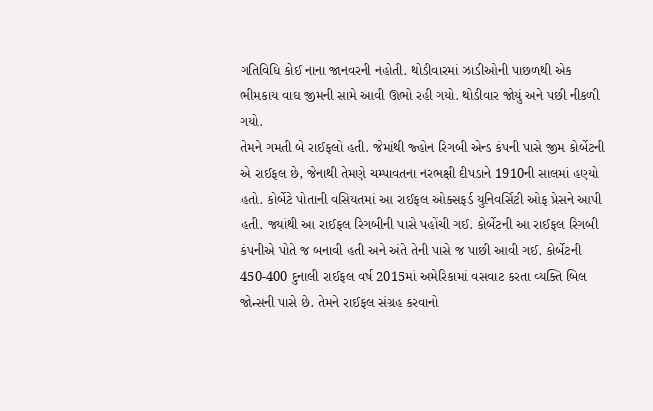ગતિવિધિ કોઈ નાના જાનવરની નહોતી. થોડીવારમાં ઝાડીઓની પાછળથી એક ભીમકાય વાઘ જીમની સામે આવી ઊભો રહી ગયો. થોડીવાર જોયું અને પછી નીકળી ગયો.
તેમને ગમતી બે રાઈફલો હતી. જેમાંથી જ્હોન રિગબી એન્ડ કંપની પાસે જીમ કોર્બેટની એ રાઈફલ છે, જેનાથી તેમણે ચમ્પાવતના નરભક્ષી દીપડાને 1910ની સાલમાં હણ્યો હતો. કોર્બેટે પોતાની વસિયતમાં આ રાઈફલ ઓક્સફર્ડ યુનિવર્સિટી ઓફ પ્રેસને આપી હતી. જ્યાંથી આ રાઈફલ રિગબીની પાસે પહોંચી ગઈ. કોર્બેટની આ રાઈફલ રિગબી કંપનીએ પોતે જ બનાવી હતી અને અંતે તેની પાસે જ પાછી આવી ગઈ. કોર્બેટની 450-400 દુનાલી રાઈફલ વર્ષ 2015માં અમેરિકામાં વસવાટ કરતા વ્યક્તિ બિલ જોન્સની પાસે છે. તેમને રાઈફલ સંગ્રહ કરવાનો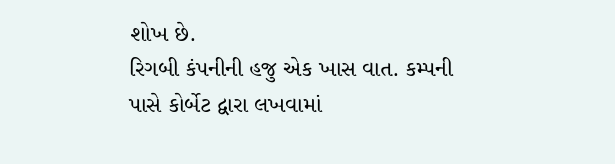શોખ છે.
રિગબી કંપનીની હજુ એક ખાસ વાત. કમ્પની પાસે કોર્બેટ દ્વારા લખવામાં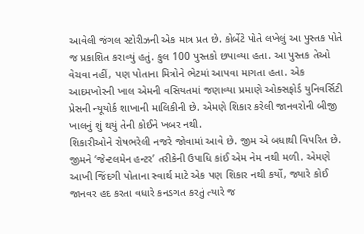આવેલી જંગલ સ્ટોરીઝની એક માત્ર પ્રત છે. કોર્બેટે પોતે લખેલું આ પુસ્તક પોતે જ પ્રકાશિત કરાવ્યું હતું. કુલ 100 પુસ્તકો છપાવ્યા હતા. આ પુસ્તક તેઓ વેચવા નહીં, પણ પોતાના મિત્રોને ભેટમાં આપવા માગતા હતા. એક આદમખોરની ખાલ એમની વસિયતમાં જણાવ્યા પ્રમાણે ઓક્સફોર્ડ યુનિવર્સિટી પ્રેસની ન્યૂયોર્ક શાખાની માલિકીની છે. એમણે શિકાર કરેલી જાનવરોની બીજી ખાલનું શું થયું તેની કોઈને ખબર નથી.
શિકારીઓને રોષભરેલી નજરે જોવામાં આવે છે. જીમ એ બધાથી વિપરિત છે. જીમને ‘જેન્ટલમેન હન્ટર’ તરીકેની ઉપાધિ કાંઈ એમ નેમ નથી મળી. એમણે આખી જિંદગી પોતાના સ્વાર્થ માટે એક પણ શિકાર નથી કર્યો, જ્યારે કોઈ જાનવર હદ કરતા વધારે કનડગત કરતું ત્યારે જ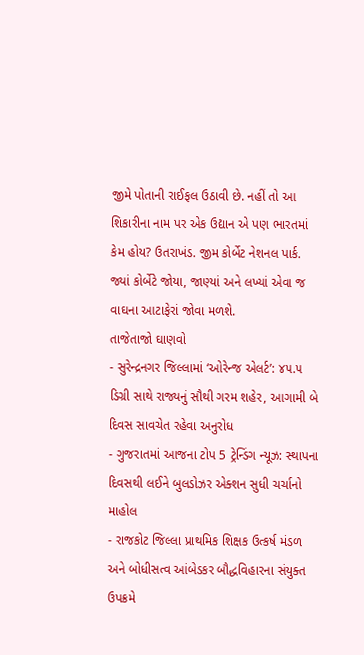જીમે પોતાની રાઈફલ ઉઠાવી છે. નહીં તો આ શિકારીના નામ પર એક ઉદ્યાન એ પણ ભારતમાં કેમ હોય? ઉતરાખંડ. જીમ કોર્બેટ નેશનલ પાર્ક. જ્યાં કોર્બેટે જોયા, જાણ્યાં અને લખ્યાં એવા જ વાઘના આટાફેરાં જોવા મળશે.
તાજેતાજો ઘાણવો
- સુરેન્દ્રનગર જિલ્લામાં ‘ઓરેન્જ એલર્ટ’: ૪૫.૫ ડિગ્રી સાથે રાજ્યનું સૌથી ગરમ શહેર, આગામી બે દિવસ સાવચેત રહેવા અનુરોધ
- ગુજરાતમાં આજના ટોપ 5 ટ્રેન્ડિંગ ન્યૂઝ: સ્થાપના દિવસથી લઈને બુલડોઝર એક્શન સુધી ચર્ચાનો માહોલ
- રાજકોટ જિલ્લા પ્રાથમિક શિક્ષક ઉત્કર્ષ મંડળ અને બોધીસત્વ આંબેડકર બૌદ્ધવિહારના સંયુક્ત ઉપક્રમે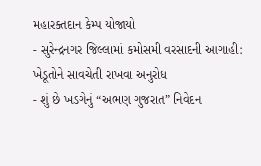મહારક્તદાન કેમ્પ યોજાયો
- સુરેન્દ્રનગર જિલ્લામાં કમોસમી વરસાદની આગાહી: ખેડૂતોને સાવચેતી રાખવા અનુરોધ
- શું છે ખડગેનું “અભણ ગુજરાત” નિવેદન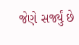જેણે સર્જ્યું છે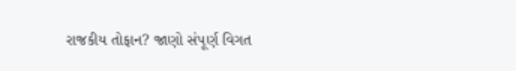રાજકીય તોફાન? જાણો સંપૂર્ણ વિગત